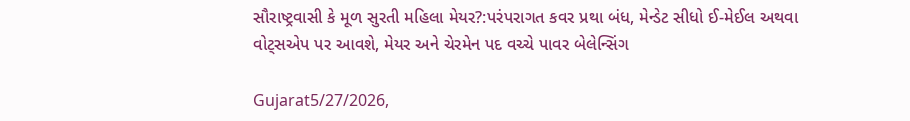સૌરાષ્ટ્રવાસી કે મૂળ સુરતી મહિલા મેયર?:પરંપરાગત કવર પ્રથા બંધ, મેન્ડેટ સીધો ઈ-મેઈલ અથવા વોટ્સએપ પર આવશે, મેયર અને ચેરમેન પદ વચ્ચે પાવર બેલેન્સિંગ

Gujarat5/27/2026,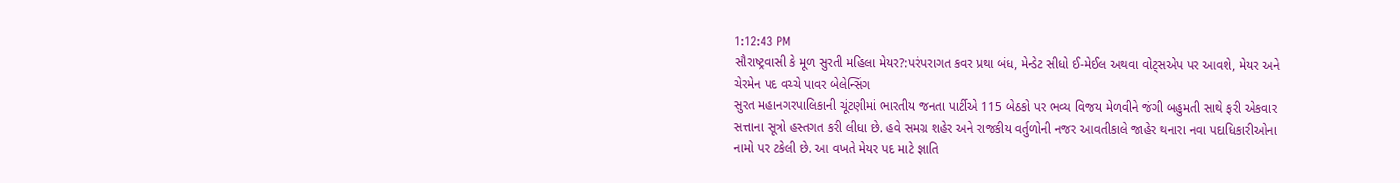1:12:43 PM
સૌરાષ્ટ્રવાસી કે મૂળ સુરતી મહિલા મેયર?:પરંપરાગત કવર પ્રથા બંધ, મેન્ડેટ સીધો ઈ-મેઈલ અથવા વોટ્સએપ પર આવશે, મેયર અને ચેરમેન પદ વચ્ચે પાવર બેલેન્સિંગ
સુરત મહાનગરપાલિકાની ચૂંટણીમાં ભારતીય જનતા પાર્ટીએ 115 બેઠકો પર ભવ્ય વિજય મેળવીને જંગી બહુમતી સાથે ફરી એકવાર સત્તાના સૂત્રો હસ્તગત કરી લીધા છે. હવે સમગ્ર શહેર અને રાજકીય વર્તુળોની નજર આવતીકાલે જાહેર થનારા નવા પદાધિકારીઓના નામો પર ટકેલી છે. આ વખતે મેયર પદ માટે જ્ઞાતિ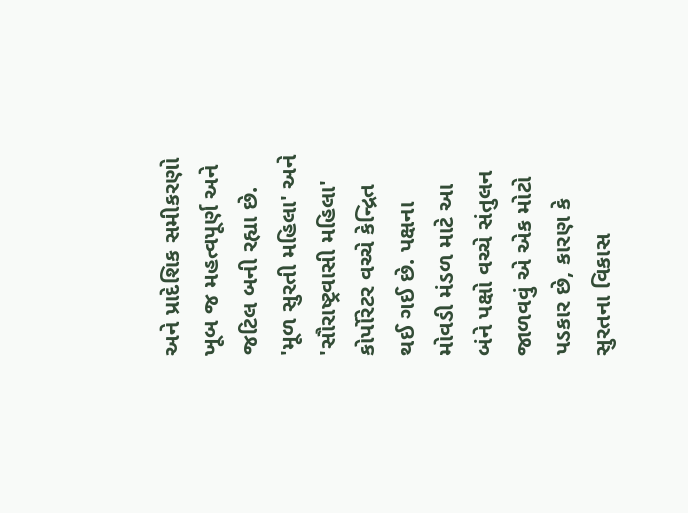અને પ્રાદેશિક સમીકરણો ખૂબ જ મહત્વપૂર્ણ અને જટિલ બની રહ્યા છે. 'મૂળ સુરતી મહિલા' અને 'સૌરાષ્ટ્રવાસી મહિલા' કોર્પોરેટર વચ્ચે કેન્દ્રિત થઈ ગઈ છે. પક્ષના મોવડી મંડળ માટે આ બંને પક્ષો વચ્ચે સંતુલન જાળવવું એ એક મોટો પડકાર છે, કારણ કે સુરતના વિકાસ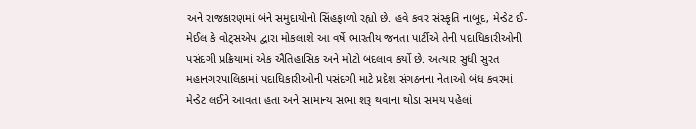અને રાજકારણમાં બંને સમુદાયોનો સિંહફાળો રહ્યો છે. હવે કવર સંસ્કૃતિ નાબૂદ, મેન્ડેટ ઈ-મેઈલ કે વોટ્સએપ દ્વારા મોકલાશે આ વર્ષે ભારતીય જનતા પાર્ટીએ તેની પદાધિકારીઓની પસંદગી પ્રક્રિયામાં એક ઐતિહાસિક અને મોટો બદલાવ કર્યો છે. અત્યાર સુધી સુરત મહાનગરપાલિકામાં પદાધિકારીઓની પસંદગી માટે પ્રદેશ સંગઠનના નેતાઓ બંધ કવરમાં મેન્ડેટ લઈને આવતા હતા અને સામાન્ય સભા શરૂ થવાના થોડા સમય પહેલાં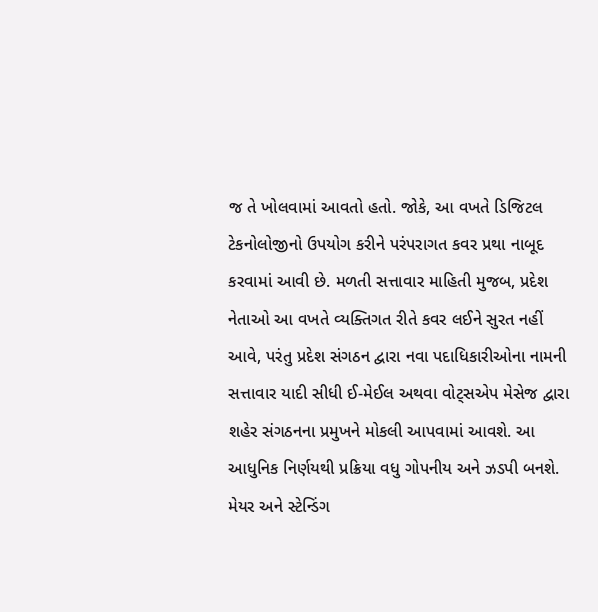જ તે ખોલવામાં આવતો હતો. જોકે, આ વખતે ડિજિટલ ટેકનોલોજીનો ઉપયોગ કરીને પરંપરાગત કવર પ્રથા નાબૂદ કરવામાં આવી છે. મળતી સત્તાવાર માહિતી મુજબ, પ્રદેશ નેતાઓ આ વખતે વ્યક્તિગત રીતે કવર લઈને સુરત નહીં આવે, પરંતુ પ્રદેશ સંગઠન દ્વારા નવા પદાધિકારીઓના નામની સત્તાવાર યાદી સીધી ઈ-મેઈલ અથવા વોટ્સએપ મેસેજ દ્વારા શહેર સંગઠનના પ્રમુખને મોકલી આપવામાં આવશે. આ આધુનિક નિર્ણયથી પ્રક્રિયા વધુ ગોપનીય અને ઝડપી બનશે. મેયર અને સ્ટેન્ડિંગ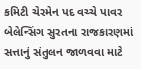કમિટી ચેરમેન પદ વચ્ચે પાવર બેલેન્સિંગ સુરતના રાજકારણમાં સત્તાનું સંતુલન જાળવવા માટે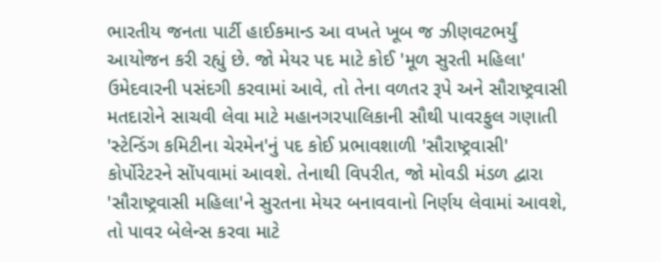ભારતીય જનતા પાર્ટી હાઈકમાન્ડ આ વખતે ખૂબ જ ઝીણવટભર્યું આયોજન કરી રહ્યું છે. જો મેયર પદ માટે કોઈ 'મૂળ સુરતી મહિલા' ઉમેદવારની પસંદગી કરવામાં આવે, તો તેના વળતર રૂપે અને સૌરાષ્ટ્રવાસી મતદારોને સાચવી લેવા માટે મહાનગરપાલિકાની સૌથી પાવરફુલ ગણાતી 'સ્ટેન્ડિંગ કમિટીના ચેરમેન'નું પદ કોઈ પ્રભાવશાળી 'સૌરાષ્ટ્રવાસી' કોર્પોરેટરને સોંપવામાં આવશે. તેનાથી વિપરીત, જો મોવડી મંડળ દ્વારા 'સૌરાષ્ટ્રવાસી મહિલા'ને સુરતના મેયર બનાવવાનો નિર્ણય લેવામાં આવશે, તો પાવર બેલેન્સ કરવા માટે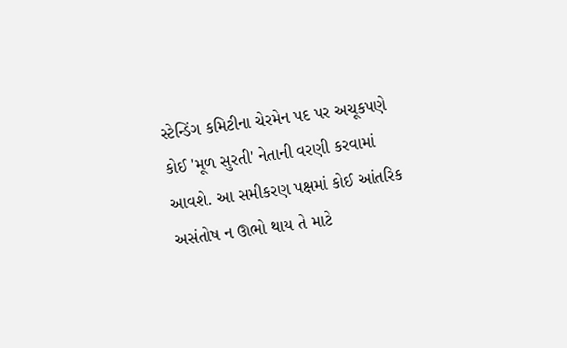સ્ટેન્ડિંગ કમિટીના ચેરમેન પદ પર અચૂકપણે કોઈ 'મૂળ સુરતી' નેતાની વરણી કરવામાં આવશે. આ સમીકરણ પક્ષમાં કોઈ આંતરિક અસંતોષ ન ઊભો થાય તે માટે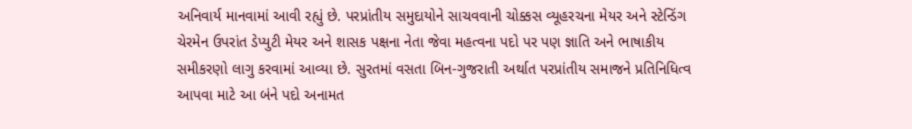અનિવાર્ય માનવામાં આવી રહ્યું છે. પરપ્રાંતીય સમુદાયોને સાચવવાની ચોક્કસ વ્યૂહરચના મેયર અને સ્ટેન્ડિંગ ચેરમેન ઉપરાંત ડેપ્યુટી મેયર અને શાસક પક્ષના નેતા જેવા મહત્વના પદો પર પણ જ્ઞાતિ અને ભાષાકીય સમીકરણો લાગુ કરવામાં આવ્યા છે. સુરતમાં વસતા બિન-ગુજરાતી અર્થાત પરપ્રાંતીય સમાજને પ્રતિનિધિત્વ આપવા માટે આ બંને પદો અનામત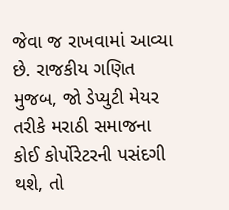જેવા જ રાખવામાં આવ્યા છે. રાજકીય ગણિત મુજબ, જો ડેપ્યુટી મેયર તરીકે મરાઠી સમાજના કોઈ કોર્પોરેટરની પસંદગી થશે, તો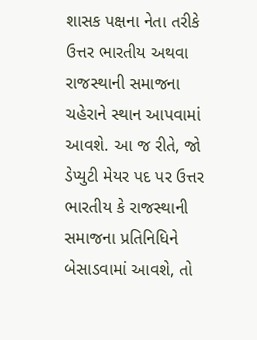શાસક પક્ષના નેતા તરીકે ઉત્તર ભારતીય અથવા રાજસ્થાની સમાજના ચહેરાને સ્થાન આપવામાં આવશે. આ જ રીતે, જો ડેપ્યુટી મેયર પદ પર ઉત્તર ભારતીય કે રાજસ્થાની સમાજના પ્રતિનિધિને બેસાડવામાં આવશે, તો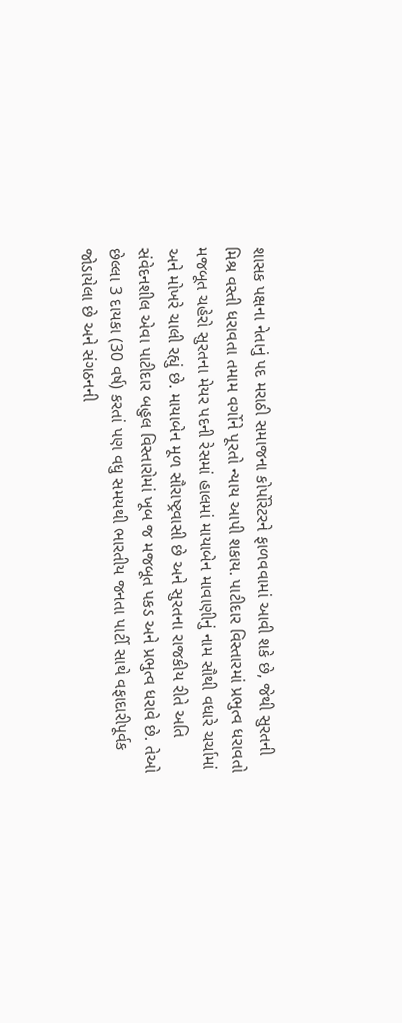શાસક પક્ષના નેતાનું પદ મરાઠી સમાજના કોર્પોરેટરને ફાળવવામાં આવી શકે છે, જેથી સુરતની મિશ્ર વસ્તી ધરાવતા તમામ વર્ગોને પૂરતો ન્યાય આપી શકાય. પાટીદાર વિસ્તારમાં પ્રભુત્વ ધરાવતો મજબૂત ચહેરો સુરતના મેયર પદની રેસમાં હાલમાં માયાબેન માવાણીનું નામ સૌથી વધારે ચર્ચામાં અને મોખરે ચાલી રહ્યું છે. માયાબેન મૂળ સૌરાષ્ટ્રવાસી છે અને સુરતના રાજકીય રીતે અતિ સંવેદનશીલ એવા પાટીદાર બહુલ વિસ્તારોમાં ખૂબ જ મજબૂત પકડ અને પ્રભુત્વ ધરાવે છે. તેઓ છેલ્લા 3 દાયકા (30 વર્ષ) કરતાં પણ વધુ સમયથી ભારતીય જનતા પાર્ટી સાથે વફાદારીપૂર્વક જોડાયેલા છે અને સંગઠનની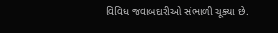વિવિધ જવાબદારીઓ સંભાળી ચૂક્યા છે.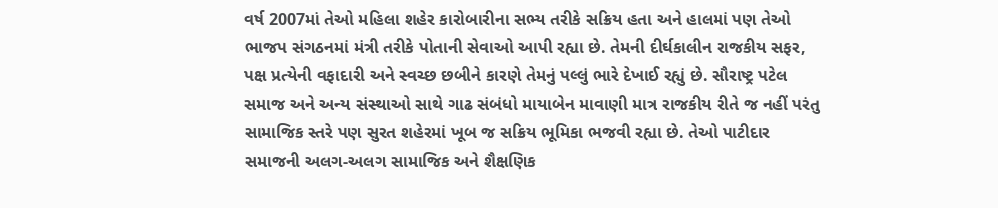વર્ષ 2007માં તેઓ મહિલા શહેર કારોબારીના સભ્ય તરીકે સક્રિય હતા અને હાલમાં પણ તેઓ ભાજપ સંગઠનમાં મંત્રી તરીકે પોતાની સેવાઓ આપી રહ્યા છે. તેમની દીર્ઘકાલીન રાજકીય સફર, પક્ષ પ્રત્યેની વફાદારી અને સ્વચ્છ છબીને કારણે તેમનું પલ્લું ભારે દેખાઈ રહ્યું છે. સૌરાષ્ટ્ર પટેલ સમાજ અને અન્ય સંસ્થાઓ સાથે ગાઢ સંબંધો માયાબેન માવાણી માત્ર રાજકીય રીતે જ નહીં પરંતુ સામાજિક સ્તરે પણ સુરત શહેરમાં ખૂબ જ સક્રિય ભૂમિકા ભજવી રહ્યા છે. તેઓ પાટીદાર સમાજની અલગ-અલગ સામાજિક અને શૈક્ષણિક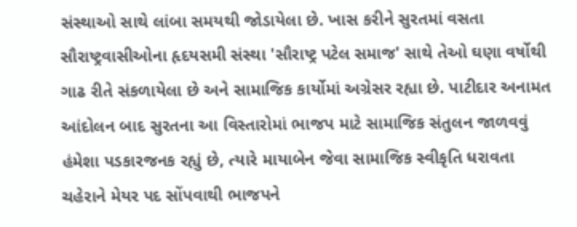સંસ્થાઓ સાથે લાંબા સમયથી જોડાયેલા છે. ખાસ કરીને સુરતમાં વસતા સૌરાષ્ટ્રવાસીઓના હૃદયસમી સંસ્થા 'સૌરાષ્ટ્ર પટેલ સમાજ' સાથે તેઓ ઘણા વર્ષોથી ગાઢ રીતે સંકળાયેલા છે અને સામાજિક કાર્યોમાં અગ્રેસર રહ્યા છે. પાટીદાર અનામત આંદોલન બાદ સુરતના આ વિસ્તારોમાં ભાજપ માટે સામાજિક સંતુલન જાળવવું હંમેશા પડકારજનક રહ્યું છે, ત્યારે માયાબેન જેવા સામાજિક સ્વીકૃતિ ધરાવતા ચહેરાને મેયર પદ સોંપવાથી ભાજપને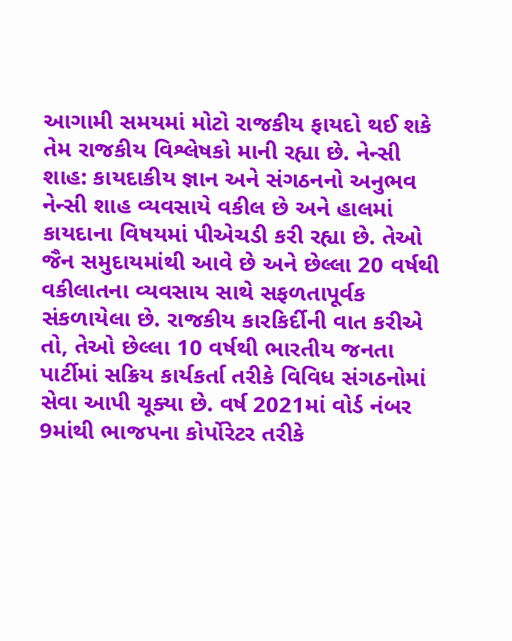આગામી સમયમાં મોટો રાજકીય ફાયદો થઈ શકે તેમ રાજકીય વિશ્લેષકો માની રહ્યા છે. નેન્સી શાહ: કાયદાકીય જ્ઞાન અને સંગઠનનો અનુભવ નેન્સી શાહ વ્યવસાયે વકીલ છે અને હાલમાં કાયદાના વિષયમાં પીએચડી કરી રહ્યા છે. તેઓ જૈન સમુદાયમાંથી આવે છે અને છેલ્લા 20 વર્ષથી વકીલાતના વ્યવસાય સાથે સફળતાપૂર્વક સંકળાયેલા છે. રાજકીય કારકિર્દીની વાત કરીએ તો, તેઓ છેલ્લા 10 વર્ષથી ભારતીય જનતા પાર્ટીમાં સક્રિય કાર્યકર્તા તરીકે વિવિધ સંગઠનોમાં સેવા આપી ચૂક્યા છે. વર્ષ 2021માં વોર્ડ નંબર 9માંથી ભાજપના કોર્પોરેટર તરીકે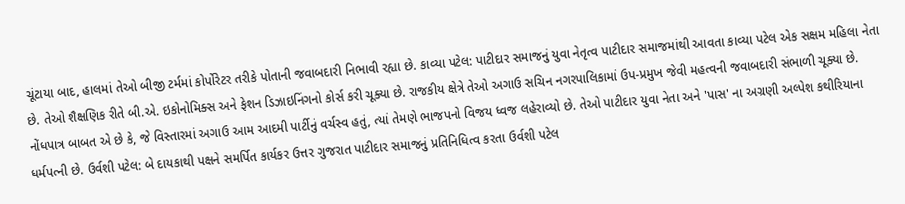ચૂંટાયા બાદ, હાલમાં તેઓ બીજી ટર્મમાં કોર્પોરેટર તરીકે પોતાની જવાબદારી નિભાવી રહ્યા છે. કાવ્યા પટેલ: પાટીદાર સમાજનું યુવા નેતૃત્વ પાટીદાર સમાજમાંથી આવતા કાવ્યા પટેલ એક સક્ષમ મહિલા નેતા છે. તેઓ શૈક્ષણિક રીતે બી.એ. ઇકોનોમિક્સ અને ફેશન ડિઝાઇનિંગનો કોર્સ કરી ચૂક્યા છે. રાજકીય ક્ષેત્રે તેઓ અગાઉ સચિન નગરપાલિકામાં ઉપ-પ્રમુખ જેવી મહત્વની જવાબદારી સંભાળી ચૂક્યા છે. નોંધપાત્ર બાબત એ છે કે, જે વિસ્તારમાં અગાઉ આમ આદમી પાર્ટીનું વર્ચસ્વ હતું, ત્યાં તેમણે ભાજપનો વિજય ધ્વજ લહેરાવ્યો છે. તેઓ પાટીદાર યુવા નેતા અને 'પાસ' ના અગ્રણી અલ્પેશ કથીરિયાના ધર્મપત્ની છે. ઉર્વશી પટેલ: બે દાયકાથી પક્ષને સમર્પિત કાર્યકર ઉત્તર ગુજરાત પાટીદાર સમાજનું પ્રતિનિધિત્વ કરતા ઉર્વશી પટેલ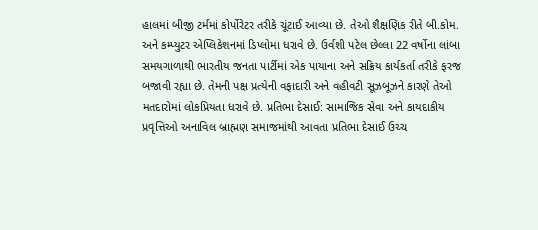હાલમાં બીજી ટર્મમાં કોર્પોરેટર તરીકે ચૂંટાઈ આવ્યા છે. તેઓ શૈક્ષણિક રીતે બી.કોમ. અને કમ્પ્યુટર એપ્લિકેશનમાં ડિપ્લોમા ધરાવે છે. ઉર્વશી પટેલ છેલ્લા 22 વર્ષોના લાંબા સમયગાળાથી ભારતીય જનતા પાર્ટીમાં એક પાયાના અને સક્રિય કાર્યકર્તા તરીકે ફરજ બજાવી રહ્યા છે. તેમની પક્ષ પ્રત્યેની વફાદારી અને વહીવટી સૂઝબૂઝને કારણે તેઓ મતદારોમાં લોકપ્રિયતા ધરાવે છે. પ્રતિભા દેસાઈ: સામાજિક સેવા અને કાયદાકીય પ્રવૃત્તિઓ અનાવિલ બ્રાહ્મણ સમાજમાંથી આવતા પ્રતિભા દેસાઈ ઉચ્ચ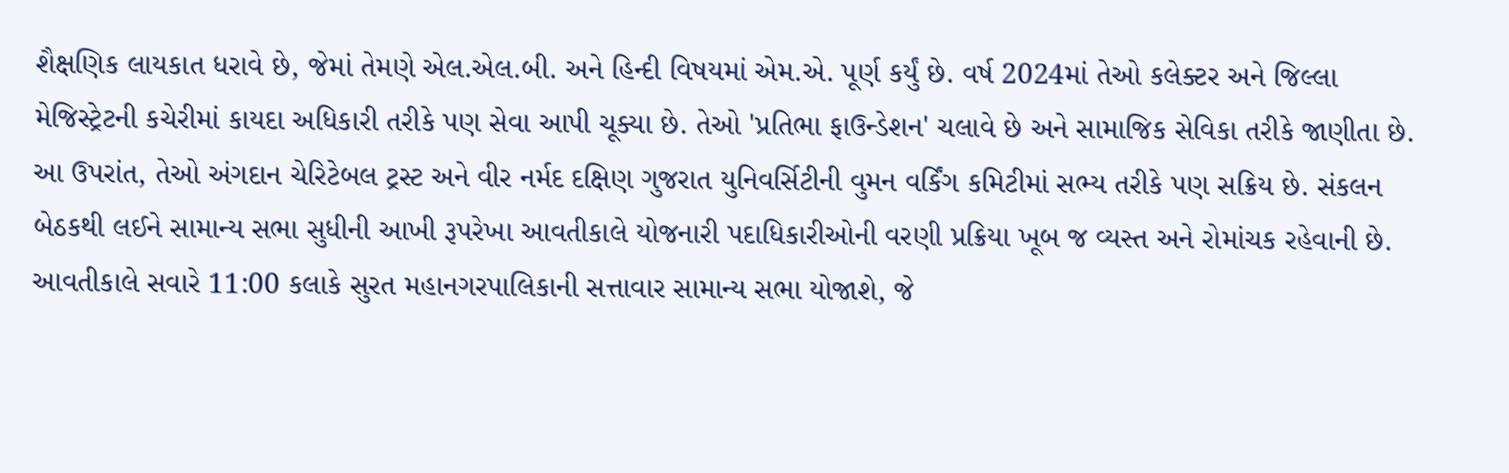શૈક્ષણિક લાયકાત ધરાવે છે, જેમાં તેમણે એલ.એલ.બી. અને હિન્દી વિષયમાં એમ.એ. પૂર્ણ કર્યું છે. વર્ષ 2024માં તેઓ કલેક્ટર અને જિલ્લા મેજિસ્ટ્રેટની કચેરીમાં કાયદા અધિકારી તરીકે પણ સેવા આપી ચૂક્યા છે. તેઓ 'પ્રતિભા ફાઉન્ડેશન' ચલાવે છે અને સામાજિક સેવિકા તરીકે જાણીતા છે. આ ઉપરાંત, તેઓ અંગદાન ચેરિટેબલ ટ્રસ્ટ અને વીર નર્મદ દક્ષિણ ગુજરાત યુનિવર્સિટીની વુમન વર્કિંગ કમિટીમાં સભ્ય તરીકે પણ સક્રિય છે. સંકલન બેઠકથી લઈને સામાન્ય સભા સુધીની આખી રૂપરેખા આવતીકાલે યોજનારી પદાધિકારીઓની વરણી પ્રક્રિયા ખૂબ જ વ્યસ્ત અને રોમાંચક રહેવાની છે. આવતીકાલે સવારે 11:00 કલાકે સુરત મહાનગરપાલિકાની સત્તાવાર સામાન્ય સભા યોજાશે, જે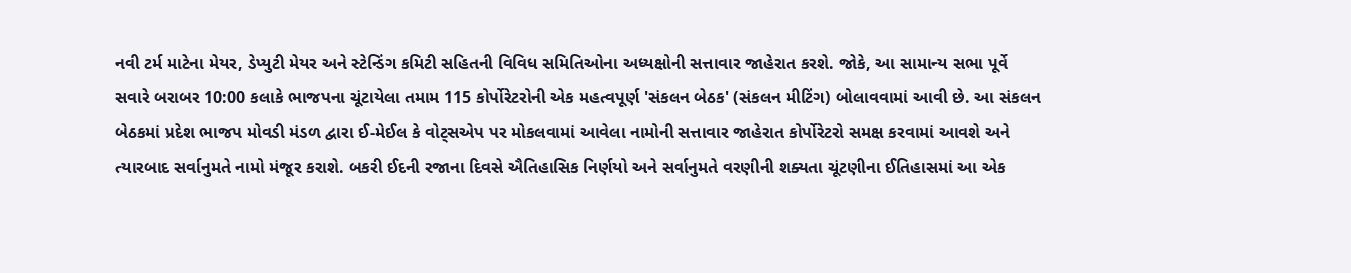નવી ટર્મ માટેના મેયર, ડેપ્યુટી મેયર અને સ્ટેન્ડિંગ કમિટી સહિતની વિવિધ સમિતિઓના અધ્યક્ષોની સત્તાવાર જાહેરાત કરશે. જોકે, આ સામાન્ય સભા પૂર્વે સવારે બરાબર 10:00 કલાકે ભાજપના ચૂંટાયેલા તમામ 115 કોર્પોરેટરોની એક મહત્વપૂર્ણ 'સંકલન બેઠક' (સંકલન મીટિંગ) બોલાવવામાં આવી છે. આ સંકલન બેઠકમાં પ્રદેશ ભાજપ મોવડી મંડળ દ્વારા ઈ-મેઈલ કે વોટ્સએપ પર મોકલવામાં આવેલા નામોની સત્તાવાર જાહેરાત કોર્પોરેટરો સમક્ષ કરવામાં આવશે અને ત્યારબાદ સર્વાનુમતે નામો મંજૂર કરાશે. બકરી ઈદની રજાના દિવસે ઐતિહાસિક નિર્ણયો અને સર્વાનુમતે વરણીની શક્યતા ચૂંટણીના ઈતિહાસમાં આ એક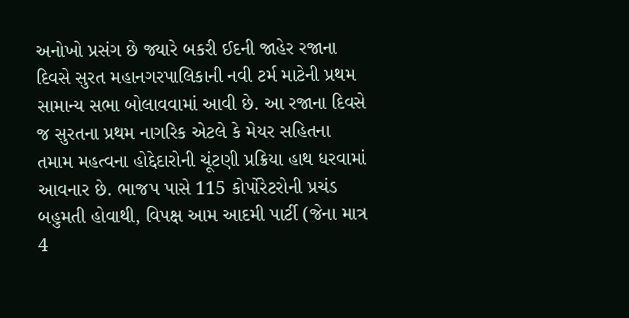અનોખો પ્રસંગ છે જ્યારે બકરી ઈદની જાહેર રજાના દિવસે સુરત મહાનગરપાલિકાની નવી ટર્મ માટેની પ્રથમ સામાન્ય સભા બોલાવવામાં આવી છે. આ રજાના દિવસે જ સુરતના પ્રથમ નાગરિક એટલે કે મેયર સહિતના તમામ મહત્વના હોદ્દેદારોની ચૂંટણી પ્રક્રિયા હાથ ધરવામાં આવનાર છે. ભાજપ પાસે 115 કોર્પોરેટરોની પ્રચંડ બહુમતી હોવાથી, વિપક્ષ આમ આદમી પાર્ટી (જેના માત્ર 4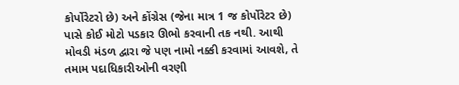કોર્પોરેટરો છે) અને કોંગ્રેસ (જેના માત્ર 1 જ કોર્પોરેટર છે) પાસે કોઈ મોટો પડકાર ઊભો કરવાની તક નથી. આથી મોવડી મંડળ દ્વારા જે પણ નામો નક્કી કરવામાં આવશે, તે તમામ પદાધિકારીઓની વરણી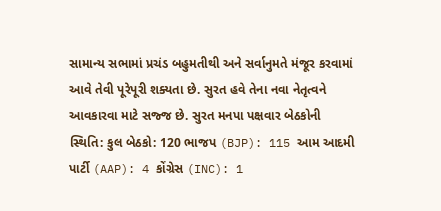સામાન્ય સભામાં પ્રચંડ બહુમતીથી અને સર્વાનુમતે મંજૂર કરવામાં આવે તેવી પૂરેપૂરી શક્યતા છે. સુરત હવે તેના નવા નેતૃત્વને આવકારવા માટે સજ્જ છે. સુરત મનપા પક્ષવાર બેઠકોની સ્થિતિ: કુલ બેઠકો: 120 ભાજપ (BJP): 115 આમ આદમી પાર્ટી (AAP): 4 કોંગ્રેસ (INC): 1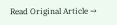Read Original Article →